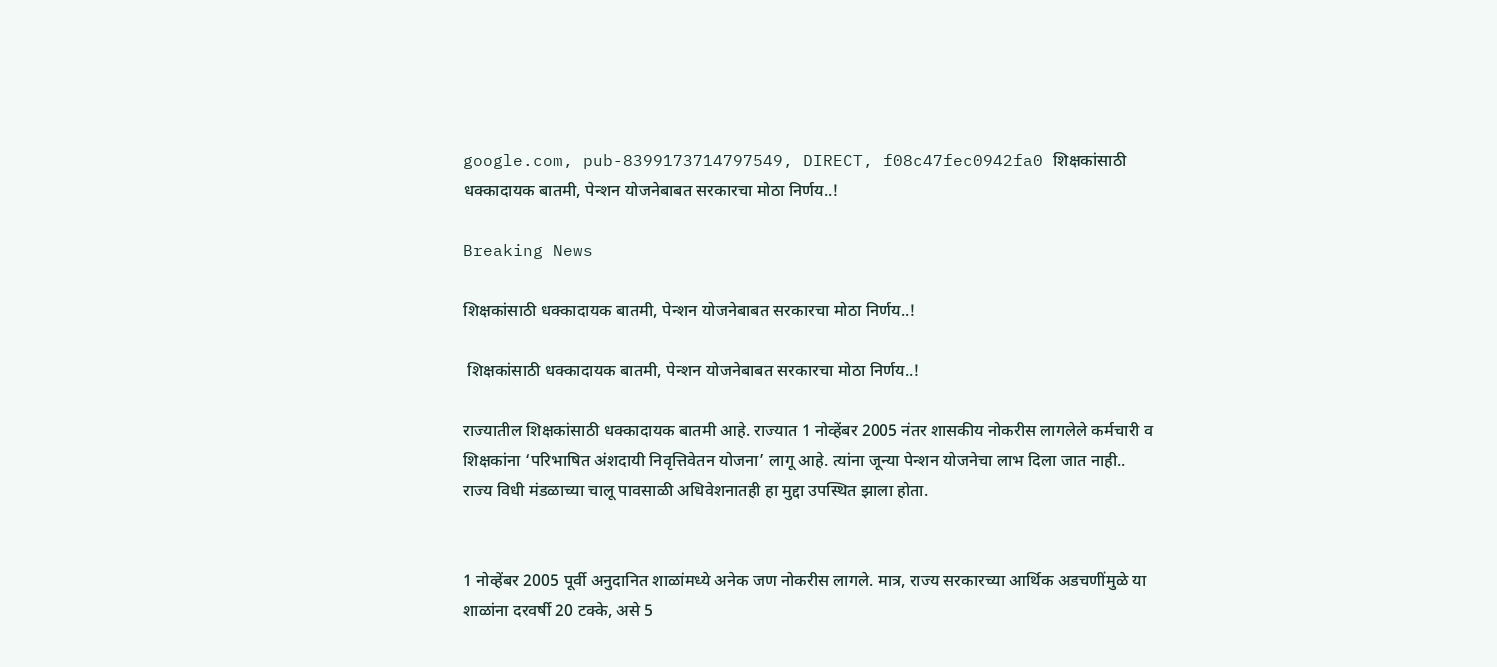google.com, pub-8399173714797549, DIRECT, f08c47fec0942fa0 शिक्षकांसाठी धक्कादायक बातमी, पेन्शन योजनेबाबत सरकारचा मोठा निर्णय..!

Breaking News

शिक्षकांसाठी धक्कादायक बातमी, पेन्शन योजनेबाबत सरकारचा मोठा निर्णय..!

 शिक्षकांसाठी धक्कादायक बातमी, पेन्शन योजनेबाबत सरकारचा मोठा निर्णय..!

राज्यातील शिक्षकांसाठी धक्कादायक बातमी आहे. राज्यात 1 नोव्हेंबर 2005 नंतर शासकीय नोकरीस लागलेले कर्मचारी व शिक्षकांना ‘परिभाषित अंशदायी निवृत्तिवेतन योजना’ लागू आहे. त्यांना जून्या पेन्शन योजनेचा लाभ दिला जात नाही.. राज्य विधी मंडळाच्या चालू पावसाळी अधिवेशनातही हा मुद्दा उपस्थित झाला होता.


1 नोव्हेंबर 2005 पूर्वी अनुदानित शाळांमध्ये अनेक जण नोकरीस लागले. मात्र, राज्य सरकारच्या आर्थिक अडचणींमुळे या शाळांना दरवर्षी 20 टक्के, असे 5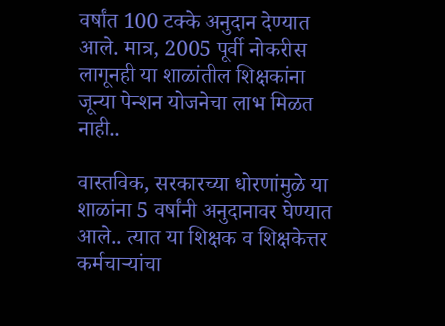वर्षांत 100 टक्के अनुदान देण्यात आले. मात्र, 2005 पूर्वी नोकरीस लागूनही या शाळांतील शिक्षकांना जून्या पेन्शन योजनेचा लाभ मिळत नाही..

वास्तविक, सरकारच्या धोरणांमुळे या शाळांना 5 वर्षांनी अनुदानावर घेण्यात आले.. त्यात या शिक्षक व शिक्षकेत्तर कर्मचाऱ्यांचा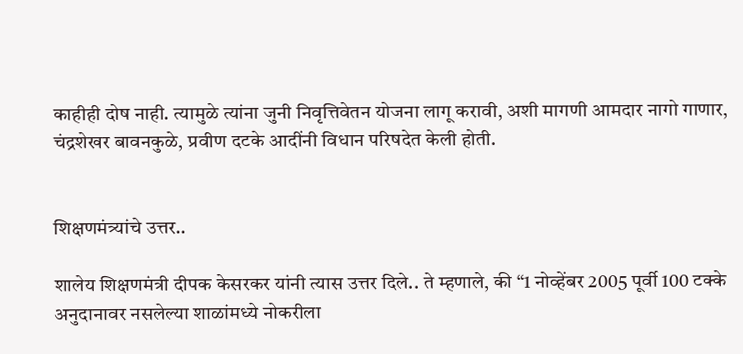काहीही दोष नाही. त्यामुळे त्यांना जुनी निवृत्तिवेतन योजना लागू करावी, अशी मागणी आमदार नागो गाणार, चंद्रशेखर बावनकुळे, प्रवीण दटके आदींनी विधान परिषदेत केली होती.


शिक्षणमंत्र्यांचे उत्तर..

शालेय शिक्षणमंत्री दीपक केसरकर यांनी त्यास उत्तर दिले.. ते म्हणाले, की “1 नोव्हेंबर 2005 पूर्वी 100 टक्के अनुदानावर नसलेल्या शाळांमध्ये नोकरीला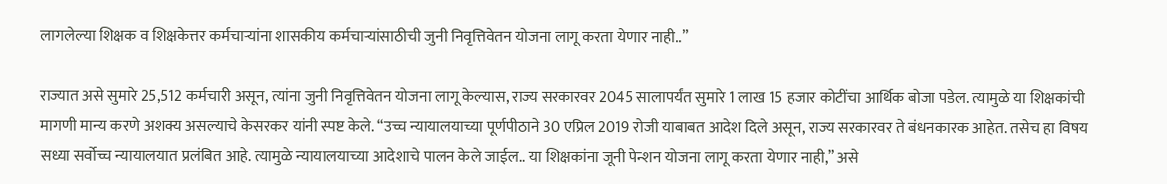लागलेल्या शिक्षक व शिक्षकेत्तर कर्मचाऱ्यांना शासकीय कर्मचाऱ्यांसाठीची जुनी निवृत्तिवेतन योजना लागू करता येणार नाही..”

राज्यात असे सुमारे 25,512 कर्मचारी असून, त्यांना जुनी निवृत्तिवेतन योजना लागू केल्यास, राज्य सरकारवर 2045 सालापर्यंत सुमारे 1 लाख 15 हजार कोटींचा आर्थिक बोजा पडेल. त्यामुळे या शिक्षकांची मागणी मान्य करणे अशक्य असल्याचे केसरकर यांनी स्पष्ट केले. “उच्च न्यायालयाच्या पूर्णपीठाने 30 एप्रिल 2019 रोजी याबाबत आदेश दिले असून, राज्य सरकारवर ते बंधनकारक आहेत. तसेच हा विषय सध्या सर्वोच्च न्यायालयात प्रलंबित आहे. त्यामुळे न्यायालयाच्या आदेशाचे पालन केले जाईल.. या शिक्षकांना जूनी पेन्शन योजना लागू करता येणार नाही,” असे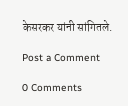केसरकर यांनी सांगितले.

Post a Comment

0 Comments